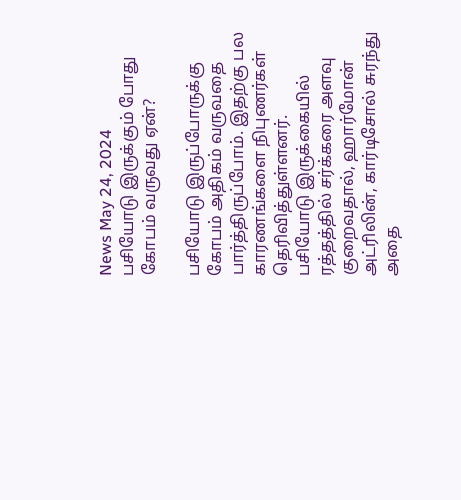News May 24, 2024
பசியோடு இருக்கும் போது கோபம் வருவது ஏன்?

பசியோடு இருப்போருக்கு கோபம் அதிகம் வருவதை பார்த்திருப்போம். இதற்கு பல காரணங்களை நிபுணர்கள் தெரிவித்துள்ளனர். பசியோடு இருக்கையில் ரத்தத்தில் சர்க்கரை அளவு குறைவதால், ஹார்மோன் அட்ரிலின், கார்டிசோல் சுரந்து அதை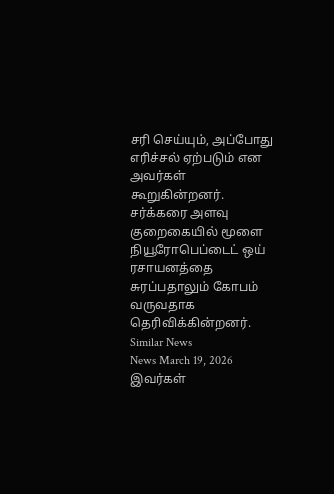சரி செய்யும், அப்போது எரிச்சல் ஏற்படும் என அவர்கள் கூறுகின்றனர். சர்க்கரை அளவு குறைகையில் மூளை நியூரோபெப்டைட் ஒய் ரசாயனத்தை சுரப்பதாலும் கோபம் வருவதாக தெரிவிக்கின்றனர்.
Similar News
News March 19, 2026
இவர்கள்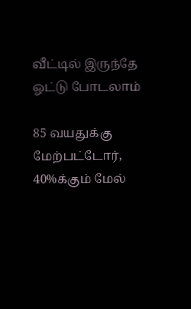வீட்டில் இருந்தே ஓட்டு போடலாம்

85 வயதுக்கு மேற்பட்டோர், 40%க்கும் மேல்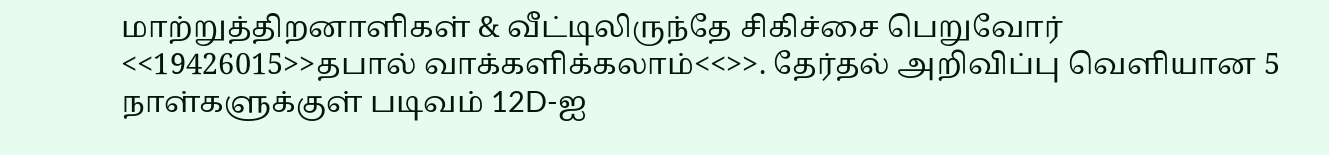மாற்றுத்திறனாளிகள் & வீட்டிலிருந்தே சிகிச்சை பெறுவோர் <<19426015>>தபால் வாக்களிக்கலாம்<<>>. தேர்தல் அறிவிப்பு வெளியான 5 நாள்களுக்குள் படிவம் 12D-ஐ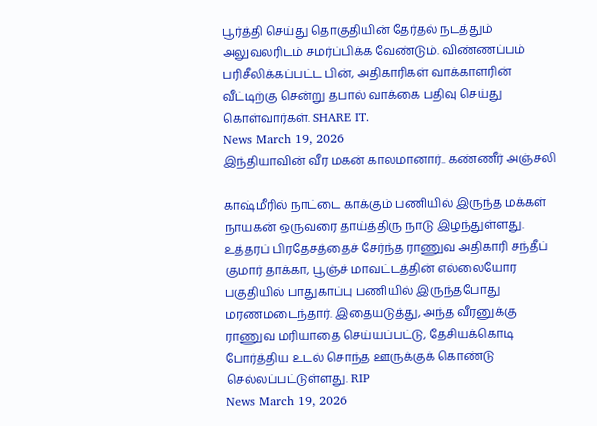பூர்த்தி செய்து தொகுதியின் தேர்தல் நடத்தும் அலுவலரிடம் சமர்ப்பிக்க வேண்டும். விண்ணப்பம் பரிசீலிக்கப்பட்ட பின், அதிகாரிகள் வாக்காளரின் வீட்டிற்கு சென்று தபால் வாக்கை பதிவு செய்து கொள்வார்கள். SHARE IT.
News March 19, 2026
இந்தியாவின் வீர மகன் காலமானார்.. கண்ணீர் அஞ்சலி

காஷ்மீரில் நாட்டை காக்கும் பணியில் இருந்த மக்கள் நாயகன் ஒருவரை தாய்த்திரு நாடு இழந்துள்ளது. உத்தரப் பிரதேசத்தைச் சேர்ந்த ராணுவ அதிகாரி சந்தீப் குமார் தாக்கா, பூஞ்ச் மாவட்டத்தின் எல்லையோர பகுதியில் பாதுகாப்பு பணியில் இருந்தபோது மரணமடைந்தார். இதையடுத்து, அந்த வீரனுக்கு ராணுவ மரியாதை செய்யப்பட்டு, தேசியக்கொடி போர்த்திய உடல் சொந்த ஊருக்குக் கொண்டு செல்லப்பட்டுள்ளது. RIP
News March 19, 2026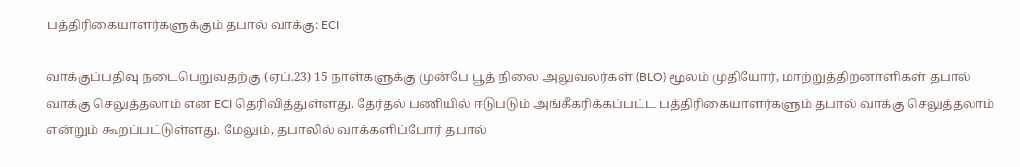பத்திரிகையாளர்களுக்கும் தபால் வாக்கு: ECI

வாக்குப்பதிவு நடைபெறுவதற்கு (ஏப்.23) 15 நாள்களுக்கு முன்பே பூத் நிலை அலுவலர்கள் (BLO) மூலம் முதியோர், மாற்றுத்திறனாளிகள் தபால் வாக்கு செலுத்தலாம் என ECI தெரிவித்துள்ளது. தேர்தல் பணியில் ஈடுபடும் அங்கீகரிக்கப்பட்ட பத்திரிகையாளர்களும் தபால் வாக்கு செலுத்தலாம் என்றும் கூறப்பட்டுள்ளது. மேலும், தபாலில் வாக்களிப்போர் தபால்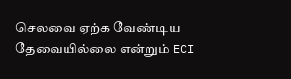செலவை ஏற்க வேண்டிய தேவையில்லை என்றும் ECI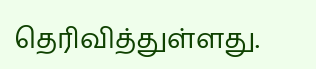தெரிவித்துள்ளது.